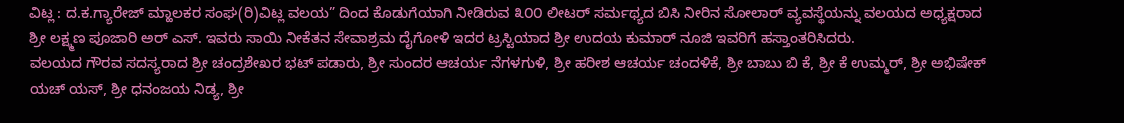ವಿಟ್ಲ : ದ.ಕ.ಗ್ಯಾರೇಜ್ ಮ್ಹಾಲಕರ ಸಂಘ(ರಿ)ವಿಟ್ಲ ವಲಯ” ದಿಂದ ಕೊಡುಗೆಯಾಗಿ ನೀಡಿರುವ ೩೦೦ ಲೀಟರ್ ಸರ್ಮಥ್ಯದ ಬಿಸಿ ನೀರಿನ ಸೋಲಾರ್ ವ್ಯವಸ್ಥೆಯನ್ನು ವಲಯದ ಅಧ್ಯಕ್ಷರಾದ ಶ್ರೀ ಲಕ್ಷ್ಮಣ ಪೂಜಾರಿ ಅರ್ ಎಸ್. ಇವರು ಸಾಯಿ ನೀಕೆತನ ಸೇವಾಶ್ರಮ ದೈಗೋಳಿ ಇದರ ಟ್ರಸ್ಟಿಯಾದ ಶ್ರೀ ಉದಯ ಕುಮಾರ್ ನೂಜಿ ಇವರಿಗೆ ಹಸ್ತಾಂತರಿಸಿದರು.
ವಲಯದ ಗೌರವ ಸದಸ್ಯರಾದ ಶ್ರೀ ಚಂದ್ರಶೇಖರ ಭಟ್ ಪಡಾರು, ಶ್ರೀ ಸುಂದರ ಆಚರ್ಯ ನೆಗಳಗುಳಿ, ಶ್ರೀ ಹರೀಶ ಆಚರ್ಯ ಚಂದಳಿಕೆ, ಶ್ರೀ ಬಾಬು ಬಿ ಕೆ, ಶ್ರೀ ಕೆ ಉಮ್ಮರ್, ಶ್ರೀ ಅಭಿಷೇಕ್ ಯಚ್ ಯಸ್, ಶ್ರೀ ಧನಂಜಯ ನಿಡ್ಯ, ಶ್ರೀ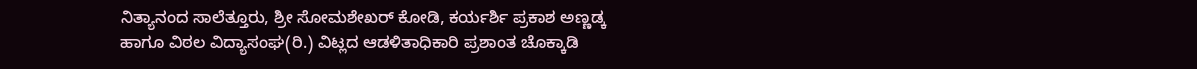ನಿತ್ಯಾನಂದ ಸಾಲೆತ್ತೂರು, ಶ್ರೀ ಸೋಮಶೇಖರ್ ಕೋಡಿ, ಕರ್ಯರ್ಶಿ ಪ್ರಕಾಶ ಅಣ್ಣಡ್ಕ ಹಾಗೂ ವಿಠಲ ವಿದ್ಯಾಸಂಘ(ರಿ.) ವಿಟ್ಲದ ಆಡಳಿತಾಧಿಕಾರಿ ಪ್ರಶಾಂತ ಚೊಕ್ಕಾಡಿ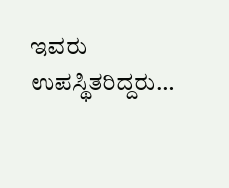ಇವರು ಉಪಸ್ಥಿತರಿದ್ದರು…